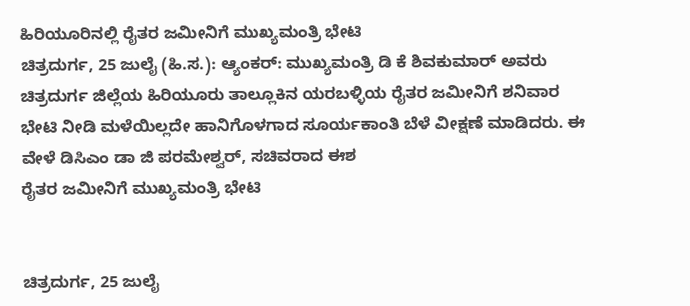ಹಿರಿಯೂರಿನಲ್ಲಿ ರೈತರ ಜಮೀನಿಗೆ ಮುಖ್ಯಮಂತ್ರಿ ಭೇಟಿ
ಚಿತ್ರದುರ್ಗ, 25 ಜುಲೈ (ಹಿ.ಸ.): ಆ್ಯಂಕರ್: ಮುಖ್ಯಮಂತ್ರಿ ಡಿ ಕೆ ಶಿವಕುಮಾರ್ ಅವರು ಚಿತ್ರದುರ್ಗ ಜಿಲ್ಲೆಯ ಹಿರಿಯೂರು ತಾಲ್ಲೂಕಿನ ಯರಬಳ್ಳಿಯ ರೈತರ ಜಮೀನಿಗೆ ಶನಿವಾರ ಭೇಟಿ ನೀಡಿ ಮಳೆಯಿಲ್ಲದೇ ಹಾನಿಗೊಳಗಾದ ಸೂರ್ಯಕಾಂತಿ ಬೆಳೆ ವೀಕ್ಷಣೆ ಮಾಡಿದರು. ಈ ವೇಳೆ ಡಿಸಿಎಂ ಡಾ ಜಿ ಪರಮೇಶ್ವರ್, ಸಚಿವರಾದ ಈಶ
ರೈತರ ಜಮೀನಿಗೆ ಮುಖ್ಯಮಂತ್ರಿ ಭೇಟಿ


ಚಿತ್ರದುರ್ಗ, 25 ಜುಲೈ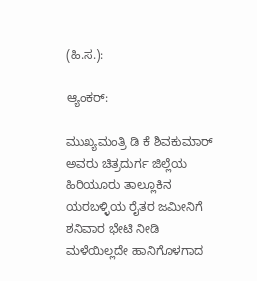(ಹಿ.ಸ.):

ಆ್ಯಂಕರ್:

ಮುಖ್ಯಮಂತ್ರಿ ಡಿ ಕೆ ಶಿವಕುಮಾರ್ ಅವರು ಚಿತ್ರದುರ್ಗ ಜಿಲ್ಲೆಯ ಹಿರಿಯೂರು ತಾಲ್ಲೂಕಿನ ಯರಬಳ್ಳಿಯ ರೈತರ ಜಮೀನಿಗೆ ಶನಿವಾರ ಭೇಟಿ ನೀಡಿ ಮಳೆಯಿಲ್ಲದೇ ಹಾನಿಗೊಳಗಾದ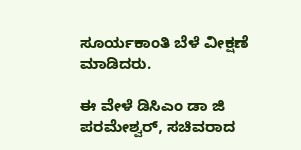ಸೂರ್ಯಕಾಂತಿ ಬೆಳೆ ವೀಕ್ಷಣೆ ಮಾಡಿದರು.

ಈ ವೇಳೆ ಡಿಸಿಎಂ ಡಾ ಜಿ ಪರಮೇಶ್ವರ್, ಸಚಿವರಾದ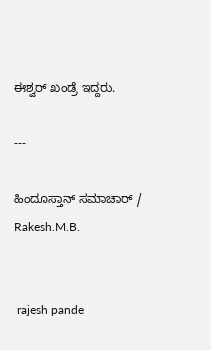ಈಶ್ವರ್ ಖಂಡ್ರೆ ಇದ್ದರು.

---

ಹಿಂದೂಸ್ತಾನ್ ಸಮಾಚಾರ್ / Rakesh.M.B.


 rajesh pande